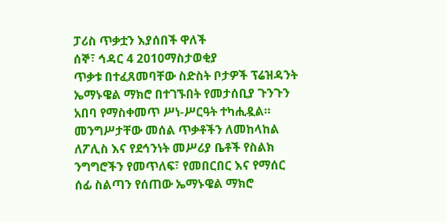ፓሪስ ጥቃቷን እያሰበች ዋለች
ሰኞ፣ ኅዳር 4 2010ማስታወቂያ
ጥቃቱ በተፈጸመባቸው ስድስት ቦታዎች ፕሬዝዳንት ኤማኑዌል ማክሮ በተገኙበት የመታሰቢያ ጉንጉን አበባ የማስቀመጥ ሥነ-ሥርዓት ተካሒዷል። መንግሥታቸው መሰል ጥቃቶችን ለመከላከል ለፖሊስ እና የደኅንነት መሥሪያ ቤቶች የስልክ ንግግሮችን የመጥለፍ፣ የመበርበር እና የማሰር ሰፊ ስልጣን የሰጠው ኤማኑዌል ማክሮ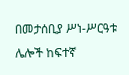በመታሰቢያ ሥነ-ሥርዓቱ ሌሎች ከፍተኛ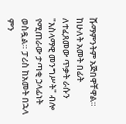ሹማምንትም አጅበዋቸዋል። ከሁለት አመት በፊት ለተፈጸመው ጥቃት ራሱን "እስላማዊ መንግሥት" ብሎ የሚጠራው ታጣቂ ኃላፊነት ወስዷል። ፓሪስ ከአመት በኋላ ምን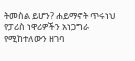ትመስል ይሆን? ሐይማኖት ጥሩነህ የፓሪስ ነዋሪዎችን አነጋግራ የሚከተለውን ዘገባ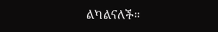ልካልናለች።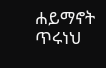ሐይማኖት ጥሩነህ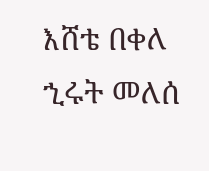እሸቴ በቀለ
ኂሩት መለሰ